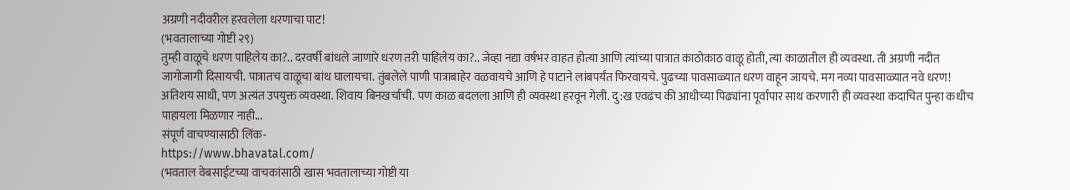अग्रणी नदीवरील हरवलेला धरणाचा पाट!
(भवतालाच्या गोष्टी २९)
तुम्ही वाळूचे धरण पाहिलेय का?.. दरवर्षी बांधले जाणारे धरण तरी पाहिलेय का?.. जेव्हा नद्या वर्षभर वाहत होत्या आणि त्यांच्या पात्रात काठोकाठ वाळू होती, त्या काळातील ही व्यवस्था. ती अग्रणी नदीत जागोजागी दिसायची. पात्रातच वाळूचा बांध घालायचा. तुंबलेले पाणी पात्राबाहेर वळवायचे आणि हे पाटाने लांबपर्यंत फिरवायचे. पुढच्या पावसाळ्यात धरण वाहून जायचे. मग नव्या पावसाळ्यात नवे धरण! अतिशय साधी, पण अत्यंत उपयुक्त व्यवस्था. शिवाय बिनखर्चाची. पण काळ बदलला आणि ही व्यवस्था हरवून गेली. दु:ख एवढंच की आधीच्या पिढ्यांना पूर्वापार साथ करणारी ही व्यवस्था कदाचित पुन्हा कधीच पाहायला मिळणार नाही...
संपूर्ण वाचण्यासाठी लिंक-
https://www.bhavatal.com/
(भवताल वेबसाईटच्या वाचकांसाठी खास भवतालाच्या गोष्टी या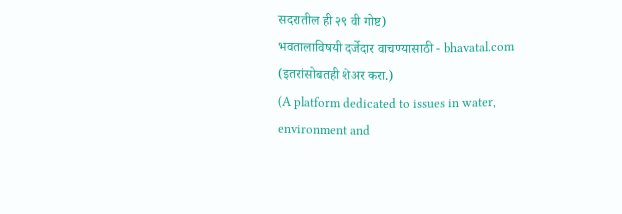सदरातील ही २९ वी गोष्ट)
भवतालाविषयी दर्जेदार वाचण्यासाठी - bhavatal.com
(इतरांसोबतही शेअर करा.)
(A platform dedicated to issues in water, environment and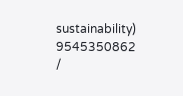sustainability)
9545350862 /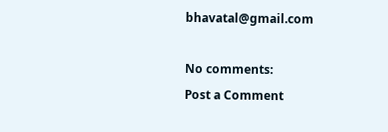bhavatal@gmail.com

No comments:
Post a Comment